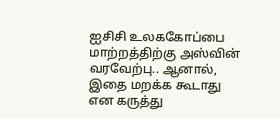ஐசிசி உலககோப்பை மாற்றத்திற்கு அஸ்வின் வரவேற்பு.. ஆனால், இதை மறக்க கூடாது என கருத்து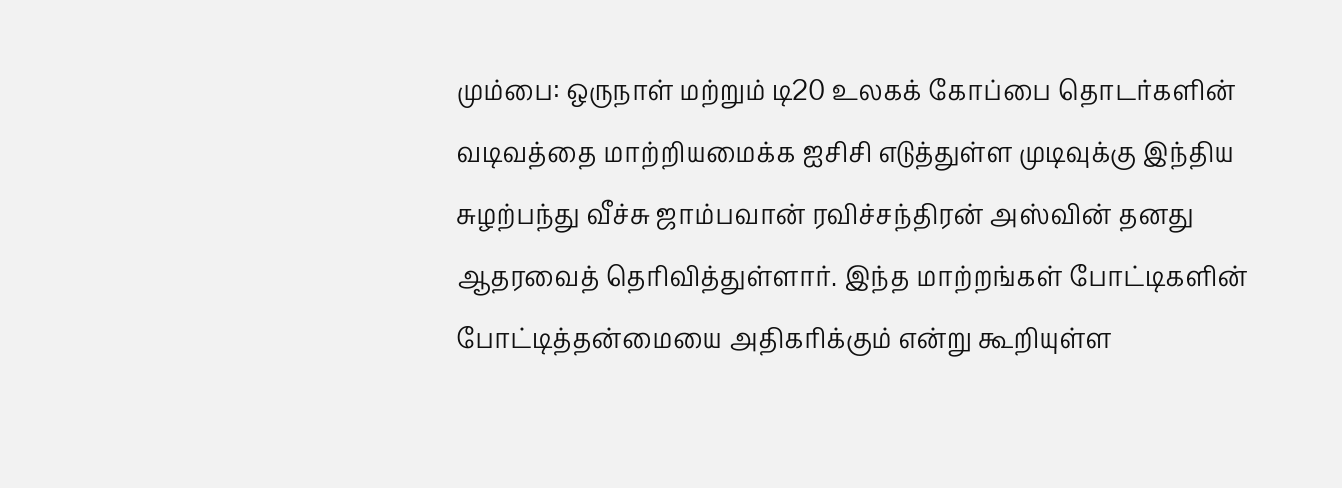மும்பை: ஒருநாள் மற்றும் டி20 உலகக் கோப்பை தொடர்களின் வடிவத்தை மாற்றியமைக்க ஐசிசி எடுத்துள்ள முடிவுக்கு இந்திய சுழற்பந்து வீச்சு ஜாம்பவான் ரவிச்சந்திரன் அஸ்வின் தனது ஆதரவைத் தெரிவித்துள்ளார். இந்த மாற்றங்கள் போட்டிகளின் போட்டித்தன்மையை அதிகரிக்கும் என்று கூறியுள்ள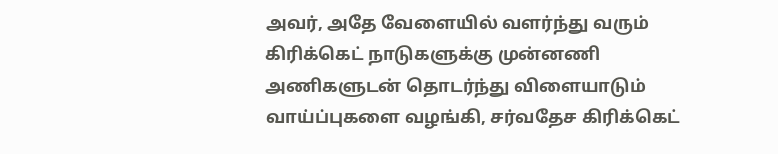அவர், அதே வேளையில் வளர்ந்து வரும் கிரிக்கெட் நாடுகளுக்கு முன்னணி அணிகளுடன் தொடர்ந்து விளையாடும் வாய்ப்புகளை வழங்கி, சர்வதேச கிரிக்கெட்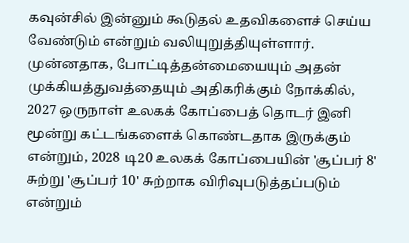கவுன்சில் இன்னும் கூடுதல் உதவிகளைச் செய்ய வேண்டும் என்றும் வலியுறுத்தியுள்ளார்.
முன்னதாக, போட்டித்தன்மையையும் அதன் முக்கியத்துவத்தையும் அதிகரிக்கும் நோக்கில், 2027 ஒருநாள் உலகக் கோப்பைத் தொடர் இனி மூன்று கட்டங்களைக் கொண்டதாக இருக்கும் என்றும், 2028 டி20 உலகக் கோப்பையின் 'சூப்பர் 8' சுற்று 'சூப்பர் 10' சுற்றாக விரிவுபடுத்தப்படும் என்றும்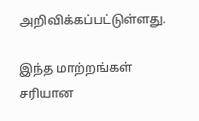அறிவிக்கப்பட்டுள்ளது.

இந்த மாற்றங்கள் சரியான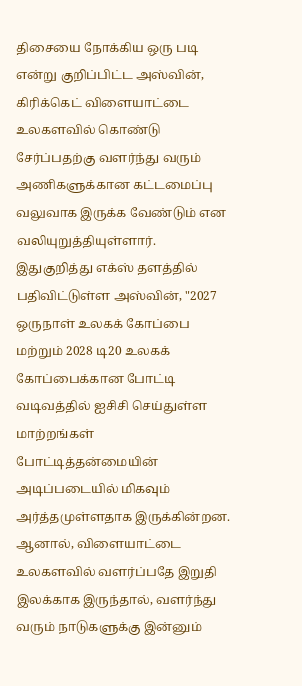திசையை நோக்கிய ஒரு படி என்று குறிப்பிட்ட அஸ்வின், கிரிக்கெட் விளையாட்டை உலகளவில் கொண்டு சேர்ப்பதற்கு வளர்ந்து வரும் அணிகளுக்கான கட்டமைப்பு வலுவாக இருக்க வேண்டும் என வலியுறுத்தியுள்ளார்.
இதுகுறித்து எக்ஸ் தளத்தில் பதிவிட்டுள்ள அஸ்வின், "2027 ஒருநாள் உலகக் கோப்பை மற்றும் 2028 டி20 உலகக் கோப்பைக்கான போட்டி வடிவத்தில் ஐசிசி செய்துள்ள மாற்றங்கள் போட்டித்தன்மையின் அடிப்படையில் மிகவும் அர்த்தமுள்ளதாக இருக்கின்றன. ஆனால், விளையாட்டை உலகளவில் வளர்ப்பதே இறுதி இலக்காக இருந்தால், வளர்ந்து வரும் நாடுகளுக்கு இன்னும்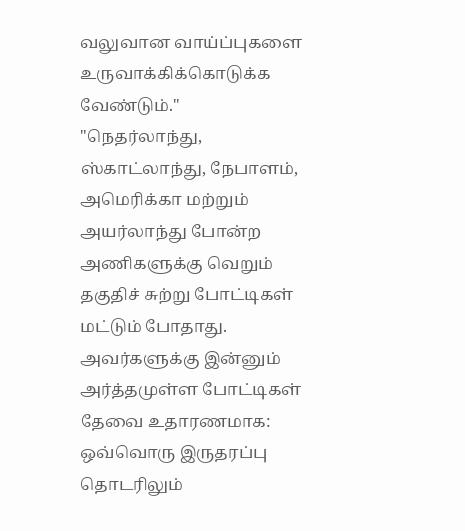வலுவான வாய்ப்புகளை உருவாக்கிக்கொடுக்க வேண்டும்."
"நெதர்லாந்து, ஸ்காட்லாந்து, நேபாளம், அமெரிக்கா மற்றும் அயர்லாந்து போன்ற அணிகளுக்கு வெறும் தகுதிச் சுற்று போட்டிகள் மட்டும் போதாது. அவர்களுக்கு இன்னும் அர்த்தமுள்ள போட்டிகள் தேவை உதாரணமாக: ஒவ்வொரு இருதரப்பு தொடரிலும்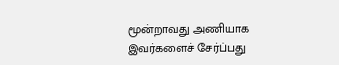மூன்றாவது அணியாக இவர்களைச் சேர்ப்பது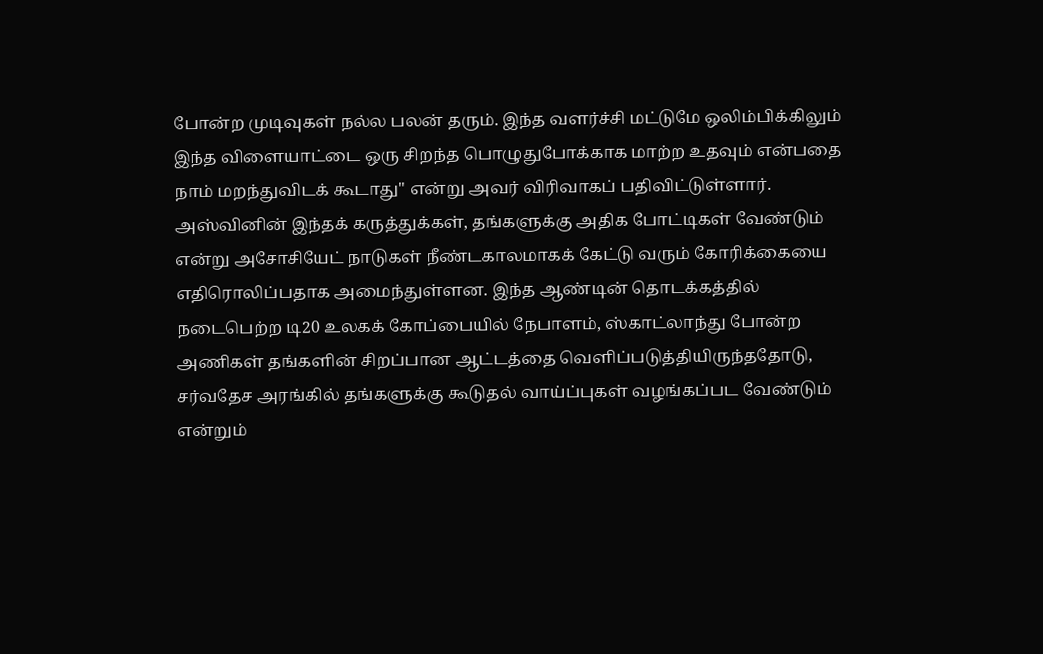போன்ற முடிவுகள் நல்ல பலன் தரும். இந்த வளர்ச்சி மட்டுமே ஒலிம்பிக்கிலும் இந்த விளையாட்டை ஒரு சிறந்த பொழுதுபோக்காக மாற்ற உதவும் என்பதை நாம் மறந்துவிடக் கூடாது" என்று அவர் விரிவாகப் பதிவிட்டுள்ளார்.
அஸ்வினின் இந்தக் கருத்துக்கள், தங்களுக்கு அதிக போட்டிகள் வேண்டும் என்று அசோசியேட் நாடுகள் நீண்டகாலமாகக் கேட்டு வரும் கோரிக்கையை எதிரொலிப்பதாக அமைந்துள்ளன. இந்த ஆண்டின் தொடக்கத்தில் நடைபெற்ற டி20 உலகக் கோப்பையில் நேபாளம், ஸ்காட்லாந்து போன்ற அணிகள் தங்களின் சிறப்பான ஆட்டத்தை வெளிப்படுத்தியிருந்ததோடு, சர்வதேச அரங்கில் தங்களுக்கு கூடுதல் வாய்ப்புகள் வழங்கப்பட வேண்டும் என்றும்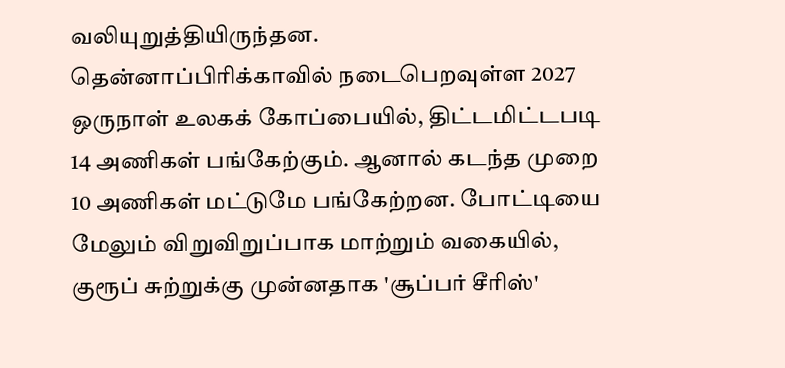வலியுறுத்தியிருந்தன.
தென்னாப்பிரிக்காவில் நடைபெறவுள்ள 2027 ஒருநாள் உலகக் கோப்பையில், திட்டமிட்டபடி 14 அணிகள் பங்கேற்கும். ஆனால் கடந்த முறை 10 அணிகள் மட்டுமே பங்கேற்றன. போட்டியை மேலும் விறுவிறுப்பாக மாற்றும் வகையில், குரூப் சுற்றுக்கு முன்னதாக 'சூப்பர் சீரிஸ்'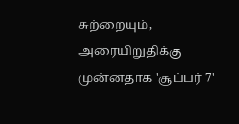சுற்றையும், அரையிறுதிக்கு முன்னதாக 'சூப்பர் 7'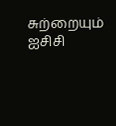சுற்றையும் ஐசிசி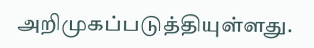அறிமுகப்படுத்தியுள்ளது.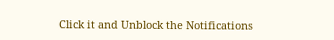Click it and Unblock the Notifications